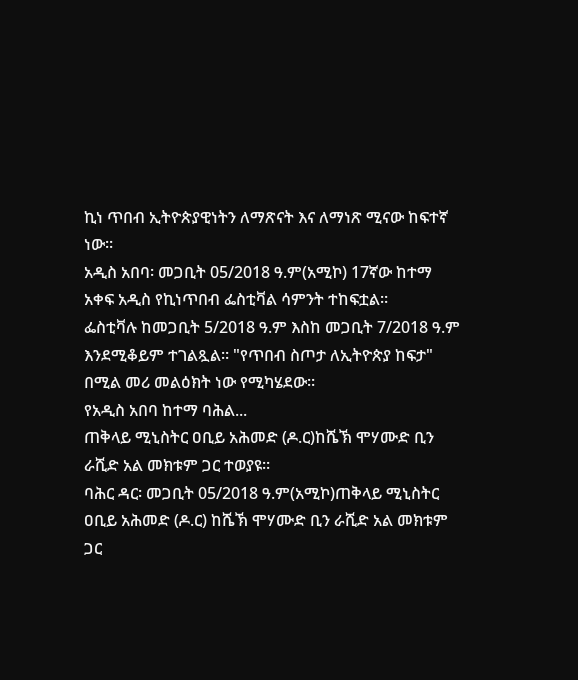ኪነ ጥበብ ኢትዮጵያዊነትን ለማጽናት እና ለማነጽ ሚናው ከፍተኛ ነው።
አዲስ አበባ፡ መጋቢት 05/2018 ዓ.ም(አሚኮ) 17ኛው ከተማ አቀፍ አዲስ የኪነጥበብ ፌስቲቫል ሳምንት ተከፍቷል።
ፌስቲቫሉ ከመጋቢት 5/2018 ዓ.ም እስከ መጋቢት 7/2018 ዓ.ም እንደሚቆይም ተገልጿል። "የጥበብ ስጦታ ለኢትዮጵያ ከፍታ" በሚል መሪ መልዕክት ነው የሚካሄደው።
የአዲስ አበባ ከተማ ባሕል...
ጠቅላይ ሚኒስትር ዐቢይ አሕመድ (ዶ.ር)ከሼኽ ሞሃሙድ ቢን ራሺድ አል መክቱም ጋር ተወያዩ።
ባሕር ዳር፡ መጋቢት 05/2018 ዓ.ም(አሚኮ)ጠቅላይ ሚኒስትር ዐቢይ አሕመድ (ዶ.ር) ከሼኽ ሞሃሙድ ቢን ራሺድ አል መክቱም ጋር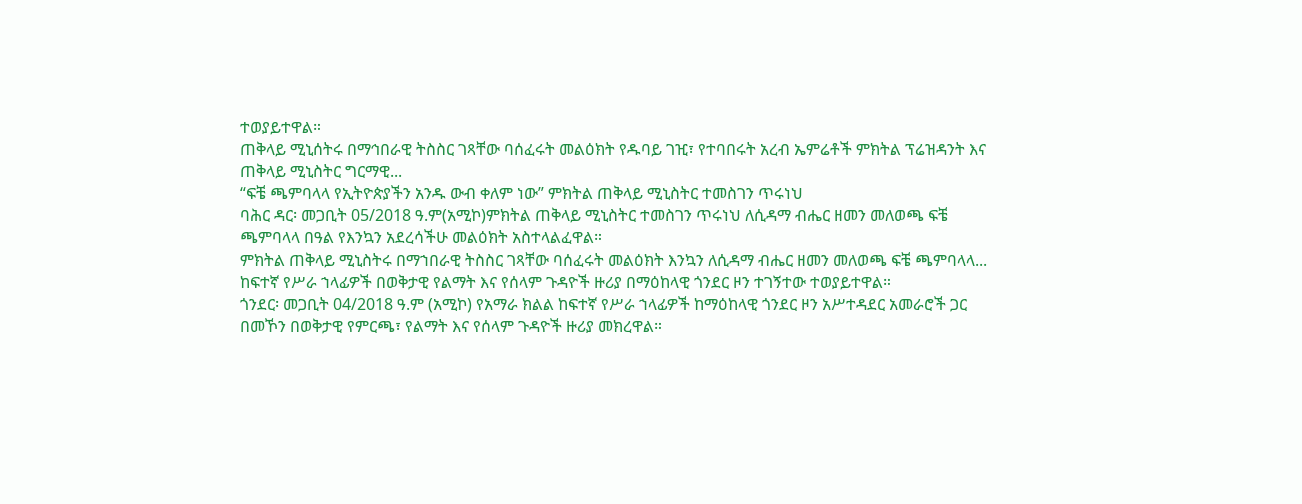ተወያይተዋል።
ጠቅላይ ሚኒሰትሩ በማኅበራዊ ትስስር ገጻቸው ባሰፈሩት መልዕክት የዱባይ ገዢ፣ የተባበሩት አረብ ኤምሬቶች ምክትል ፕሬዝዳንት እና ጠቅላይ ሚኒስትር ግርማዊ...
“ፍቼ ጫምባላላ የኢትዮጵያችን አንዱ ውብ ቀለም ነው” ምክትል ጠቅላይ ሚኒስትር ተመስገን ጥሩነህ
ባሕር ዳር፡ መጋቢት 05/2018 ዓ.ም(አሚኮ)ምክትል ጠቅላይ ሚኒስትር ተመስገን ጥሩነህ ለሲዳማ ብሔር ዘመን መለወጫ ፍቼ ጫምባላላ በዓል የእንኳን አደረሳችሁ መልዕክት አስተላልፈዋል።
ምክትል ጠቅላይ ሚኒስትሩ በማኀበራዊ ትስስር ገጻቸው ባሰፈሩት መልዕክት እንኳን ለሲዳማ ብሔር ዘመን መለወጫ ፍቼ ጫምባላላ...
ከፍተኛ የሥራ ኀላፊዎች በወቅታዊ የልማት እና የሰላም ጉዳዮች ዙሪያ በማዕከላዊ ጎንደር ዞን ተገኝተው ተወያይተዋል።
ጎንደር፡ መጋቢት 04/2018 ዓ.ም (አሚኮ) የአማራ ክልል ከፍተኛ የሥራ ኀላፊዎች ከማዕከላዊ ጎንደር ዞን አሥተዳደር አመራሮች ጋር በመኾን በወቅታዊ የምርጫ፣ የልማት እና የሰላም ጉዳዮች ዙሪያ መክረዋል።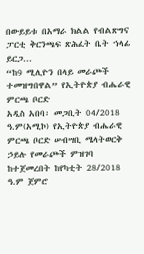በውይይቱ በአማራ ክልል የብልጽግና ፓርቲ ቅርንጫፍ ጽሕፈት ቤት ኀላፊ ይርጋ...
“ከ9 ሚሊዮን በላይ መራጮች ተመዝግበዋል” የኢትዮጵያ ብሔራዊ ምርጫ ቦርድ
አዲስ አበባ፡ መጋቢት 04/2018 ዓ.ም(አሚኮ) የኢትዮጵያ ብሔራዊ ምርጫ ቦርድ ሠብሣቢ ሜላትወርቅ ኃይሉ የመራጮች ምዝገባ ከተጀመረበት ከየካቲት 28/2018 ዓ.ም ጀምሮ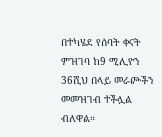በተካሄደ የሰባት ቀናት ምዝገባ ከ9 ሚሊዮን 36ሺህ በላይ መራጮችን መመዝገብ ተችሏል ብለዋል።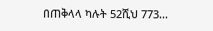በጠቅላላ ካሉት 52ሺህ 773...